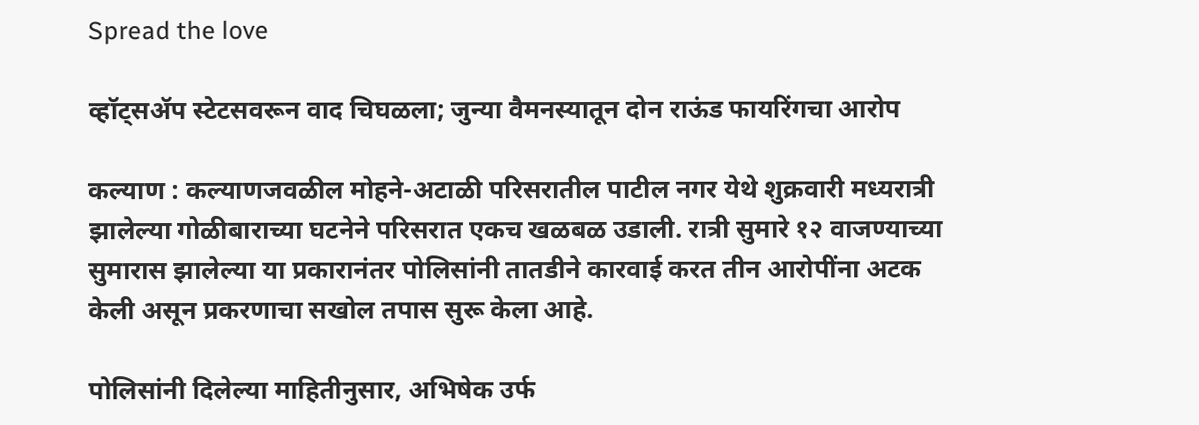Spread the love

व्हॉट्सॲप स्टेटसवरून वाद चिघळला; जुन्या वैमनस्यातून दोन राऊंड फायरिंगचा आरोप

कल्याण : कल्याणजवळील मोहने-अटाळी परिसरातील पाटील नगर येथे शुक्रवारी मध्यरात्री झालेल्या गोळीबाराच्या घटनेने परिसरात एकच खळबळ उडाली. रात्री सुमारे १२ वाजण्याच्या सुमारास झालेल्या या प्रकारानंतर पोलिसांनी तातडीने कारवाई करत तीन आरोपींना अटक केली असून प्रकरणाचा सखोल तपास सुरू केला आहे.

पोलिसांनी दिलेल्या माहितीनुसार, अभिषेक उर्फ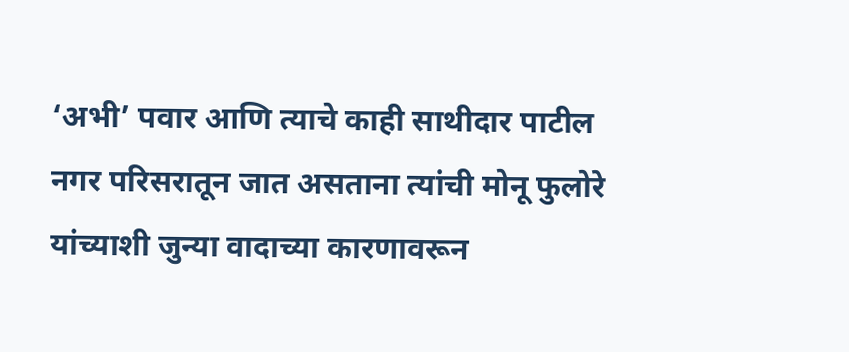‘अभी’ पवार आणि त्याचे काही साथीदार पाटील नगर परिसरातून जात असताना त्यांची मोनू फुलोरे यांच्याशी जुन्या वादाच्या कारणावरून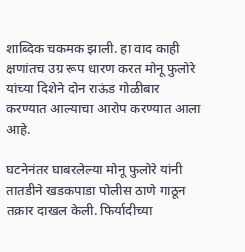शाब्दिक चकमक झाली. हा वाद काही क्षणांतच उग्र रूप धारण करत मोनू फुलोरे यांच्या दिशेने दोन राऊंड गोळीबार करण्यात आल्याचा आरोप करण्यात आला आहे.

घटनेनंतर घाबरलेल्या मोनू फुलोरे यांनी तातडीने खडकपाडा पोलीस ठाणे गाठून तक्रार दाखल केली. फिर्यादीच्या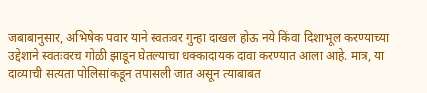जबाबानुसार, अभिषेक पवार याने स्वतःवर गुन्हा दाखल होऊ नये किंवा दिशाभूल करण्याच्या उद्देशाने स्वतःवरच गोळी झाडून घेतल्याचा धक्कादायक दावा करण्यात आला आहे. मात्र, या दाव्याची सत्यता पोलिसांकडून तपासली जात असून त्याबाबत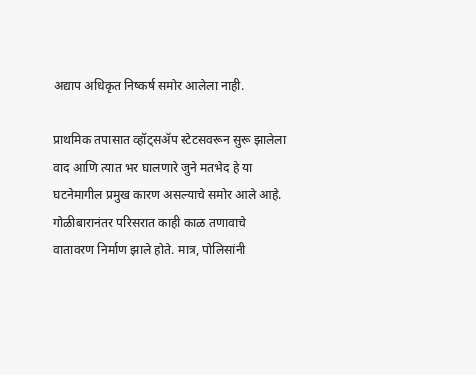अद्याप अधिकृत निष्कर्ष समोर आलेला नाही.

प्राथमिक तपासात व्हॉट्सॲप स्टेटसवरून सुरू झालेला वाद आणि त्यात भर घालणारे जुने मतभेद हे या घटनेमागील प्रमुख कारण असल्याचे समोर आले आहे. गोळीबारानंतर परिसरात काही काळ तणावाचे वातावरण निर्माण झाले होते. मात्र, पोलिसांनी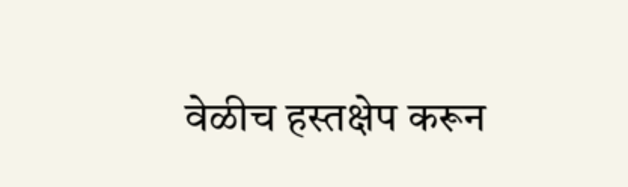वेळीच हस्तक्षेप करून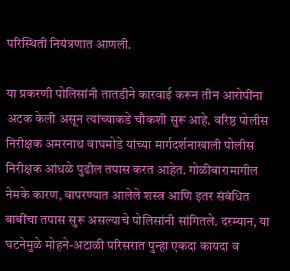परिस्थिती नियंत्रणात आणली.

या प्रकरणी पोलिसांनी तातडीने कारवाई करून तीन आरोपींना अटक केली असून त्यांच्याकडे चौकशी सुरू आहे. वरिष्ठ पोलीस निरीक्षक अमरनाथ वाघमोडे यांच्या मार्गदर्शनाखाली पोलीस निरीक्षक आंधळे पुढील तपास करत आहेत. गोळीबारामागील नेमके कारण, वापरण्यात आलेले शस्त्र आणि इतर संबंधित बाबींचा तपास सुरू असल्याचे पोलिसांनी सांगितले. दरम्यान, या घटनेमुळे मोहने-अटाळी परिसरात पुन्हा एकदा कायदा व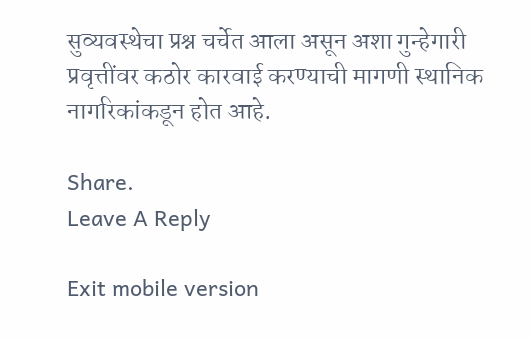सुव्यवस्थेचा प्रश्न चर्चेत आला असून अशा गुन्हेगारी प्रवृत्तींवर कठोर कारवाई करण्याची मागणी स्थानिक नागरिकांकडून होत आहे.

Share.
Leave A Reply

Exit mobile version